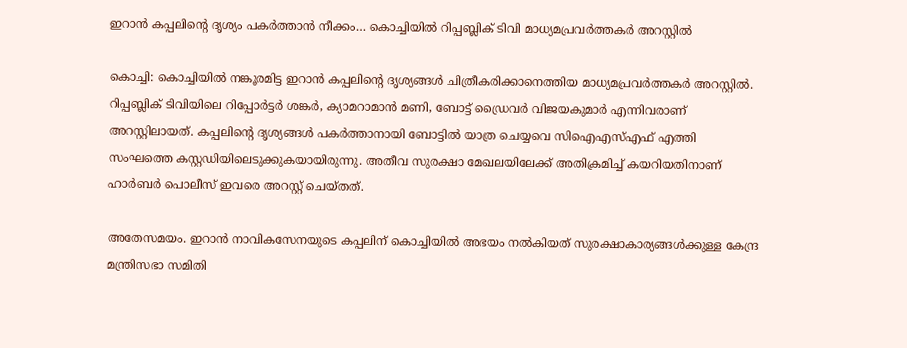ഇറാൻ കപ്പലിന്റെ ദൃശ്യം പകർത്താൻ നീക്കം… കൊച്ചിയിൽ റിപ്പബ്ലിക് ടിവി മാധ്യമപ്രവർത്തകർ അറസ്റ്റിൽ

കൊച്ചി: കൊച്ചിയില്‍ നങ്കൂരമിട്ട ഇറാന്‍ കപ്പലിന്റെ ദൃശ്യങ്ങള്‍ ചിത്രീകരിക്കാനെത്തിയ മാധ്യമപ്രവര്‍ത്തകര്‍ അറസ്റ്റില്‍. റിപ്പബ്ലിക് ടിവിയിലെ റിപ്പോര്‍ട്ടര്‍ ശങ്കര്‍, ക്യാമറാമാന്‍ മണി, ബോട്ട് ഡ്രൈവര്‍ വിജയകുമാര്‍ എന്നിവരാണ് അറസ്റ്റിലായത്. കപ്പലിന്റെ ദൃശ്യങ്ങള്‍ പകര്‍ത്താനായി ബോട്ടില്‍ യാത്ര ചെയ്യവെ സിഐഎസ്എഫ് എത്തി സംഘത്തെ കസ്റ്റഡിയിലെടുക്കുകയായിരുന്നു. അതീവ സുരക്ഷാ മേഖലയിലേക്ക് അതിക്രമിച്ച് കയറിയതിനാണ് ഹാര്‍ബര്‍ പൊലീസ് ഇവരെ അറസ്റ്റ് ചെയ്തത്.

അതേസമയം. ഇറാന്‍ നാവികസേനയുടെ കപ്പലിന് കൊച്ചിയില്‍ അഭയം നല്‍കിയത് സുരക്ഷാകാര്യങ്ങള്‍ക്കുള്ള കേന്ദ്ര മന്ത്രിസഭാ സമിതി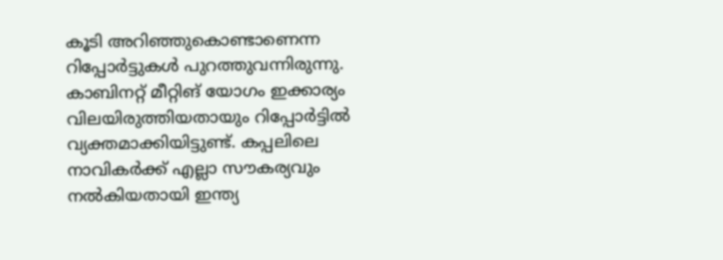കൂടി അറിഞ്ഞുകൊണ്ടാണെന്ന റിപ്പോര്‍ട്ടുകള്‍ പുറത്തുവന്നിരുന്നു. കാബിനറ്റ് മീറ്റിങ് യോഗം ഇക്കാര്യം വിലയിരുത്തിയതായും റിപ്പോര്‍ട്ടില്‍ വ്യക്തമാക്കിയിട്ടുണ്ട്. കപ്പലിലെ നാവികര്‍ക്ക് എല്ലാ സൗകര്യവും നല്‍കിയതായി ഇന്ത്യ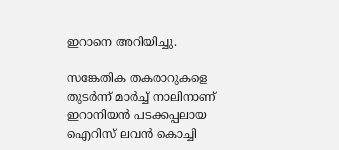ഇറാനെ അറിയിച്ചു.

സങ്കേതിക തകരാറുകളെ തുടര്‍ന്ന് മാര്‍ച്ച് നാലിനാണ് ഇറാനിയന്‍ പടക്കപ്പലായ ഐറിസ് ലവന്‍ കൊച്ചി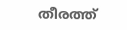തീരത്ത്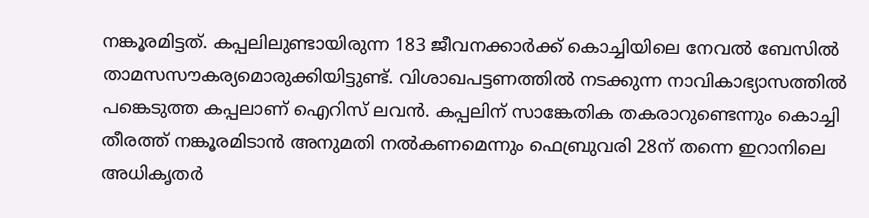നങ്കൂരമിട്ടത്. കപ്പലിലുണ്ടായിരുന്ന 183 ജീവനക്കാര്‍ക്ക് കൊച്ചിയിലെ നേവല്‍ ബേസില്‍ താമസസൗകര്യമൊരുക്കിയിട്ടുണ്ട്. വിശാഖപട്ടണത്തില്‍ നടക്കുന്ന നാവികാഭ്യാസത്തില്‍ പങ്കെടുത്ത കപ്പലാണ് ഐറിസ് ലവന്‍. കപ്പലിന് സാങ്കേതിക തകരാറുണ്ടെന്നും കൊച്ചി തീരത്ത് നങ്കൂരമിടാന്‍ അനുമതി നല്‍കണമെന്നും ഫെബ്രുവരി 28ന് തന്നെ ഇറാനിലെ അധികൃതര്‍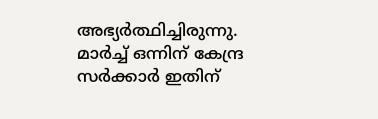അഭ്യര്‍ത്ഥിച്ചിരുന്നു. മാര്‍ച്ച് ഒന്നിന് കേന്ദ്ര സര്‍ക്കാര്‍ ഇതിന്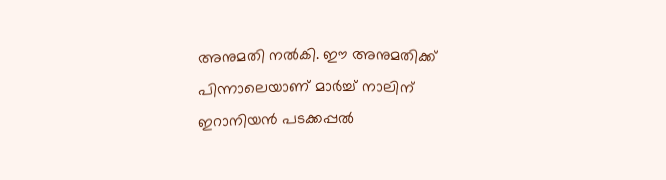അനുമതി നല്‍കി. ഈ അനുമതിക്ക് പിന്നാലെയാണ് മാര്‍ച്ച് നാലിന് ഇറാനിയന്‍ പടക്കപ്പല്‍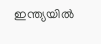ഇന്ത്യയില്‍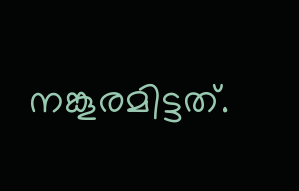നങ്കൂരമിട്ടത്.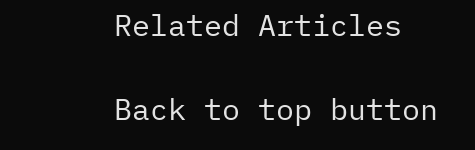Related Articles

Back to top button